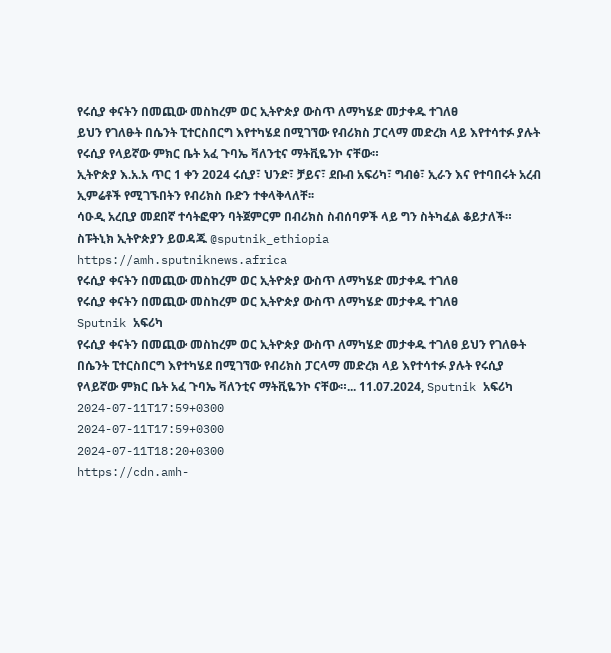የሩሲያ ቀናትን በመጪው መስከረም ወር ኢትዮጵያ ውስጥ ለማካሄድ መታቀዱ ተገለፀ
ይህን የገለፁት በሴንት ፒተርስበርግ እየተካሄደ በሚገኘው የብሪክስ ፓርላማ መድረክ ላይ እየተሳተፉ ያሉት የሩሲያ የላይኛው ምክር ቤት አፈ ጉባኤ ቫለንቲና ማትቪዬንኮ ናቸው።
ኢትዮጵያ እ.አ.አ ጥር 1 ቀን 2024 ሩሲያ፣ ህንድ፣ ቻይና፣ ደቡብ አፍሪካ፣ ግብፅ፣ ኢራን እና የተባበሩት አረብ ኢምሬቶች የሚገኙበትን የብሪክስ ቡድን ተቀላቅላለቸ፡፡
ሳዑዲ አረቢያ መደበኛ ተሳትፎዋን ባትጀምርም በብሪክስ ስብሰባዎች ላይ ግን ስትካፈል ቆይታለች።
ስፑትኒክ ኢትዮጵያን ይወዳጁ @sputnik_ethiopia
https://amh.sputniknews.africa
የሩሲያ ቀናትን በመጪው መስከረም ወር ኢትዮጵያ ውስጥ ለማካሄድ መታቀዱ ተገለፀ
የሩሲያ ቀናትን በመጪው መስከረም ወር ኢትዮጵያ ውስጥ ለማካሄድ መታቀዱ ተገለፀ
Sputnik አፍሪካ
የሩሲያ ቀናትን በመጪው መስከረም ወር ኢትዮጵያ ውስጥ ለማካሄድ መታቀዱ ተገለፀ ይህን የገለፁት በሴንት ፒተርስበርግ እየተካሄደ በሚገኘው የብሪክስ ፓርላማ መድረክ ላይ እየተሳተፉ ያሉት የሩሲያ የላይኛው ምክር ቤት አፈ ጉባኤ ቫለንቲና ማትቪዬንኮ ናቸው።... 11.07.2024, Sputnik አፍሪካ
2024-07-11T17:59+0300
2024-07-11T17:59+0300
2024-07-11T18:20+0300
https://cdn.amh-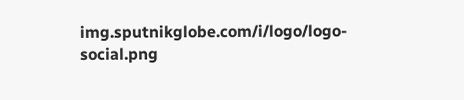img.sputnikglobe.com/i/logo/logo-social.png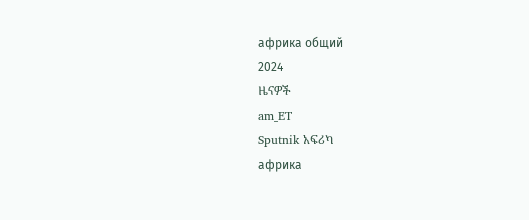африка общий
2024
ዜናዎች
am_ET
Sputnik አፍሪካ
африка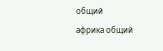общий
африка общий